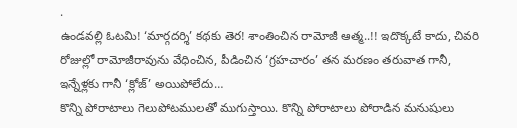.
ఉండవల్లి ఓటమి! ‘మార్గదర్శి’ కథకు తెర! శాంతించిన రామోజీ ఆత్మ..!! ఇదొక్కటే కాదు, చివరి రోజుల్లో రామోజీరావును వేధించిన, పీడించిన ‘గ్రహచారం’ తన మరణం తరువాత గానీ, ఇన్నేళ్లకు గానీ ‘క్లోజ్’ అయిపోలేదు…
కొన్ని పోరాటాలు గెలుపోటములతో ముగుస్తాయి. కొన్ని పోరాటాలు పోరాడిన మనుషులు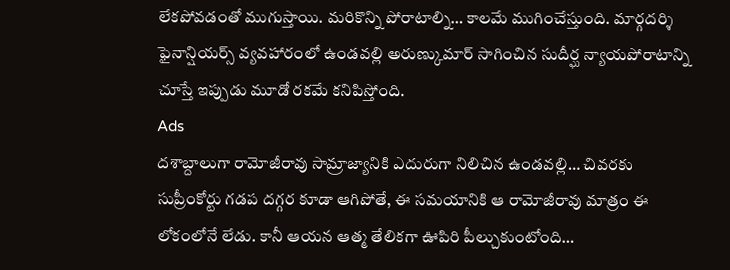లేకపోవడంతో ముగుస్తాయి. మరికొన్ని పోరాటాల్ని… కాలమే ముగించేస్తుంది. మార్గదర్శి ఫైనాన్షియర్స్ వ్యవహారంలో ఉండవల్లి అరుణ్కుమార్ సాగించిన సుదీర్ఘ న్యాయపోరాటాన్ని చూస్తే ఇప్పుడు మూడో రకమే కనిపిస్తోంది.
Ads
దశాబ్దాలుగా రామోజీరావు సామ్రాజ్యానికి ఎదురుగా నిలిచిన ఉండవల్లి… చివరకు సుప్రీంకోర్టు గడప దగ్గర కూడా ఆగిపోతే, ఈ సమయానికి ఆ రామోజీరావు మాత్రం ఈ లోకంలోనే లేడు. కానీ ఆయన ఆత్మ తేలికగా ఊపిరి పీల్చుకుంటోంది…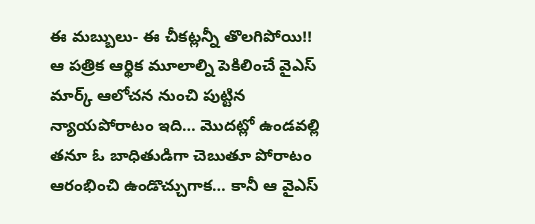ఈ మబ్బులు- ఈ చీకట్లన్నీ తొలగిపోయి!!
ఆ పత్రిక ఆర్థిక మూలాల్ని పెకిలించే వైఎస్ మార్క్ ఆలోచన నుంచి పుట్టిన న్యాయపోరాటం ఇది… మొదట్లో ఉండవల్లి తనూ ఓ బాధితుడిగా చెబుతూ పోరాటం ఆరంభించి ఉండొచ్చుగాక… కానీ ఆ వైఎస్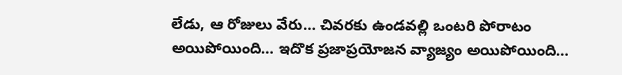లేడు, ఆ రోజులు వేరు… చివరకు ఉండవల్లి ఒంటరి పోరాటం అయిపోయింది… ఇదొక ప్రజాప్రయోజన వ్యాజ్యం అయిపోయింది…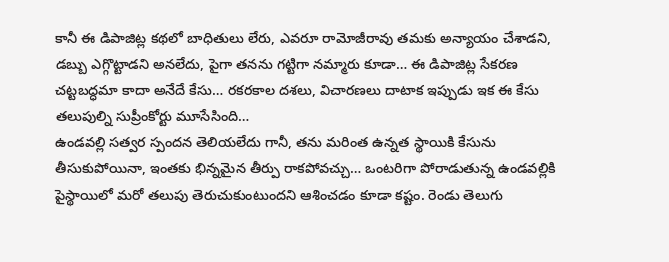కానీ ఈ డిపాజిట్ల కథలో బాధితులు లేరు, ఎవరూ రామోజీరావు తమకు అన్యాయం చేశాడని, డబ్బు ఎగ్గొట్టాడని అనలేదు, పైగా తనను గట్టిగా నమ్మారు కూడా… ఈ డిపాజిట్ల సేకరణ చట్టబద్ధమా కాదా అనేదే కేసు… రకరకాల దశలు, విచారణలు దాటాక ఇప్పుడు ఇక ఈ కేసు తలుపుల్ని సుప్రీంకోర్టు మూసేసింది…
ఉండవల్లి సత్వర స్పందన తెలియలేదు గానీ, తను మరింత ఉన్నత స్థాయికి కేసును తీసుకుపోయినా, ఇంతకు భిన్నమైన తీర్పు రాకపోవచ్చు… ఒంటరిగా పోరాడుతున్న ఉండవల్లికి పైస్థాయిలో మరో తలుపు తెరుచుకుంటుందని ఆశించడం కూడా కష్టం. రెండు తెలుగు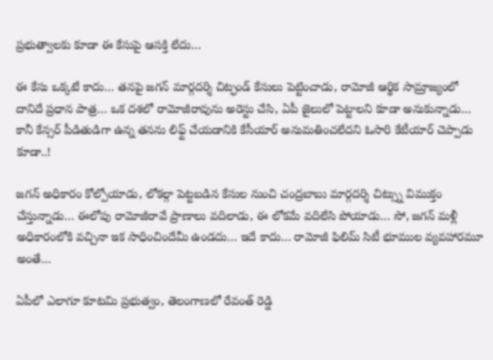ప్రభుత్వాలకు కూడా ఈ కేసుపై ఆసక్తి లేదు…

ఈ కేసు ఒక్కటే కాదు… తనపై జగన్ మార్గదర్శి చిట్ఫండ్ కేసులు పెట్టించాడు, రామోజీ ఆర్థిక సామ్రాజ్యంలో దానిదే ప్రధాన పాత్ర… ఒక దశలో రామోజీరావును అరెస్టు చేసి, ఏపీ జైలులో పెట్టాలని కూడా అనుకున్నాడు… కానీ కేన్సర్ పీడితుడిగా ఉన్న తనను లిఫ్ట్ చేయడానికి కేసీయార్ అనుమతించలేదని ఓసారి కేటీయార్ చెప్పాడు కూడా..!

జగన్ అధికారం కోల్పోయాడు, లోకల్గా పెట్టబడిన కేసుల నుంచి చంద్రబాబు మార్గదర్శి చిట్స్ను విముక్తం చేస్తున్నాడు… ఈలోపు రామోజీరావే ప్రాణాలు వదిలాడు, ఈ లోకమే వదిలేసి పోయాడు… సో, జగన్ మళ్లీ అధికారంలోకి వచ్చినా ఇక సాధించిందేమీ ఉండదు… ఇదే కాదు… రామోజీ ఫిలిమ్ సిటీ భూముల వ్యవహారమూ అంతే…

ఏపీలో ఎలాగూ కూటమి ప్రభుత్వం, తెలంగాణలో రేవంత్ రెడ్డి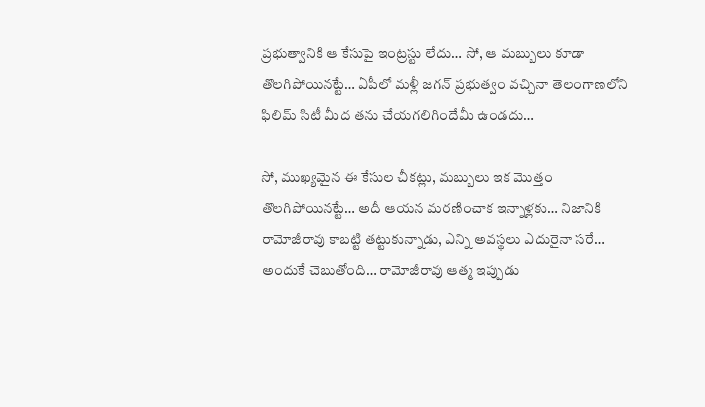ప్రభుత్వానికి ఆ కేసుపై ఇంట్రస్టు లేదు… సో, ఆ మబ్బులు కూడా తొలగిపోయినట్టే… ఏపీలో మళ్లీ జగన్ ప్రభుత్వం వచ్చినా తెలంగాణలోని ఫిలిమ్ సిటీ మీద తను చేయగలిగిందేమీ ఉండదు…

సో, ముఖ్యమైన ఈ కేసుల చీకట్లు, మబ్బులు ఇక మొత్తం తొలగిపోయినట్టే… అదీ ఆయన మరణించాక ఇన్నాళ్లకు… నిజానికి రామోజీరావు కాబట్టి తట్టుకున్నాడు, ఎన్ని అవస్థలు ఎదురైనా సరే… అందుకే చెబుతోంది… రామోజీరావు ఆత్మ ఇప్పుడు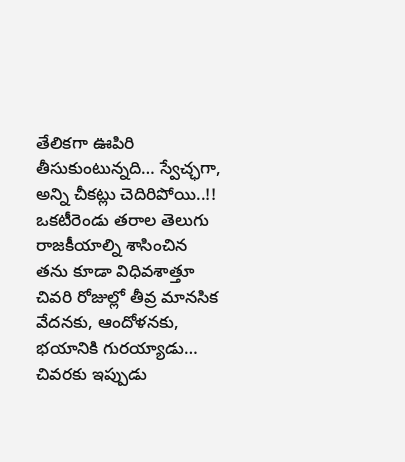తేలికగా ఊపిరి తీసుకుంటున్నది… స్వేచ్ఛగా, అన్ని చీకట్లు చెదిరిపోయి..!!
ఒకటీరెండు తరాల తెలుగు రాజకీయాల్ని శాసించిన తను కూడా విధివశాత్తూ చివరి రోజుల్లో తీవ్ర మానసిక వేదనకు, ఆందోళనకు, భయానికి గురయ్యాడు… చివరకు ఇప్పుడు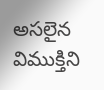అసలైన విముక్తిని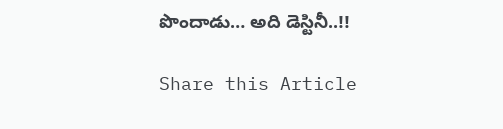పొందాడు… అది డెస్టినీ..!!

Share this Article